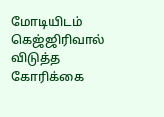மோடியிடம் கெஜ்ஜிரிவால் விடுத்த கோரிக்கை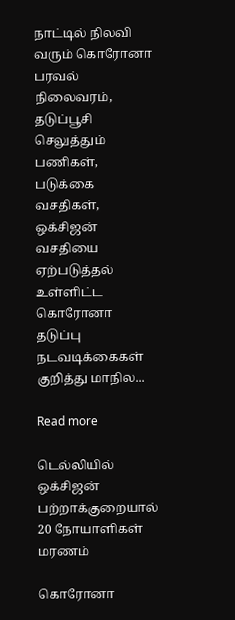நாட்டில் நிலவி வரும் கொரோனா பரவல் நிலைவரம், தடுப்பூசி செலுத்தும் பணிகள், படுக்கை வசதிகள், ஒக்சிஜன் வசதியை ஏற்படுத்தல் உள்ளிட்ட கொரோனா தடுப்பு நடவடிக்கைகள் குறித்து மாநில...

Read more

டெல்லியில் ஒக்சிஜன் பற்றாக்குறையால் 20 நோயாளிகள் மரணம்

கொரோனா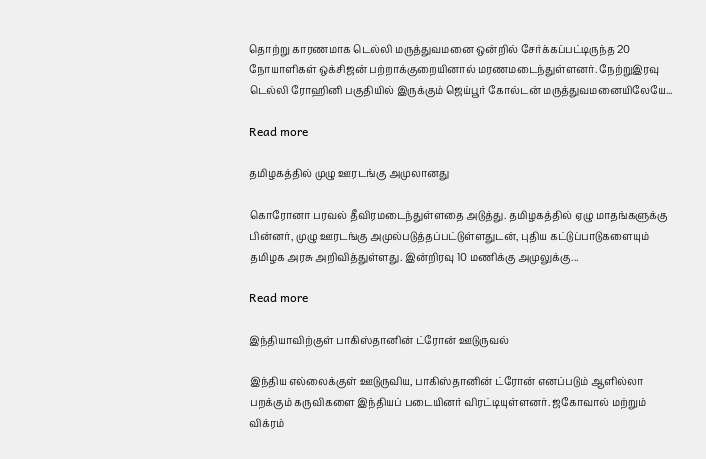தொற்று காரணமாக டெல்லி மருத்துவமனை ஒன்றில் சேர்க்கப்பட்டிருந்த 20 நோயாளிகள் ஒக்சிஜன் பற்றாக்குறையினால் மரணமடைந்துள்ளனர். நேற்றுஇரவு டெல்லி ரோஹினி பகுதியில் இருக்கும் ஜெய்பூர் கோல்டன் மருத்துவமனையிலேயே...

Read more

தமிழகத்தில் முழு ஊரடங்கு அமுலானது

கொரோனா பரவல் தீவிரமடைந்துள்ளதை அடுத்து. தமிழகத்தில் ஏழு மாதங்களுக்கு பின்னர், முழு ஊரடங்கு அமுல்படுத்தப்பட்டுள்ளதுடன், புதிய கட்டுப்பாடுகளையும் தமிழக அரசு அறிவித்துள்ளது. இன்றிரவு 10 மணிக்கு அமுலுக்கு...

Read more

இந்தியாவிற்குள் பாகிஸ்தானின் ட்ரோன் ஊடுருவல்

இந்திய எல்லைக்குள் ஊடுருவிய, பாகிஸ்தானின் ட்ரோன் எனப்படும் ஆளில்லா பறக்கும் கருவிகளை இந்தியப் படையினர் விரட்டியுள்ளனர். ஜகோவால் மற்றும் விக்ரம்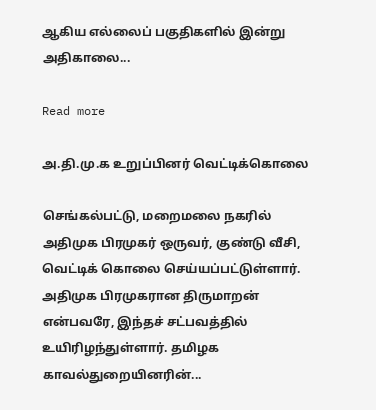ஆகிய எல்லைப் பகுதிகளில் இன்று அதிகாலை...

Read more

அ.தி.மு.க உறுப்பினர் வெட்டிக்கொலை

செங்கல்பட்டு, மறைமலை நகரில் அதிமுக பிரமுகர் ஒருவர், குண்டு வீசி, வெட்டிக் கொலை செய்யப்பட்டுள்ளார். அதிமுக பிரமுகரான திருமாறன் என்பவரே, இந்தச் சட்பவத்தில் உயிரிழந்துள்ளார். தமிழக காவல்துறையினரின்...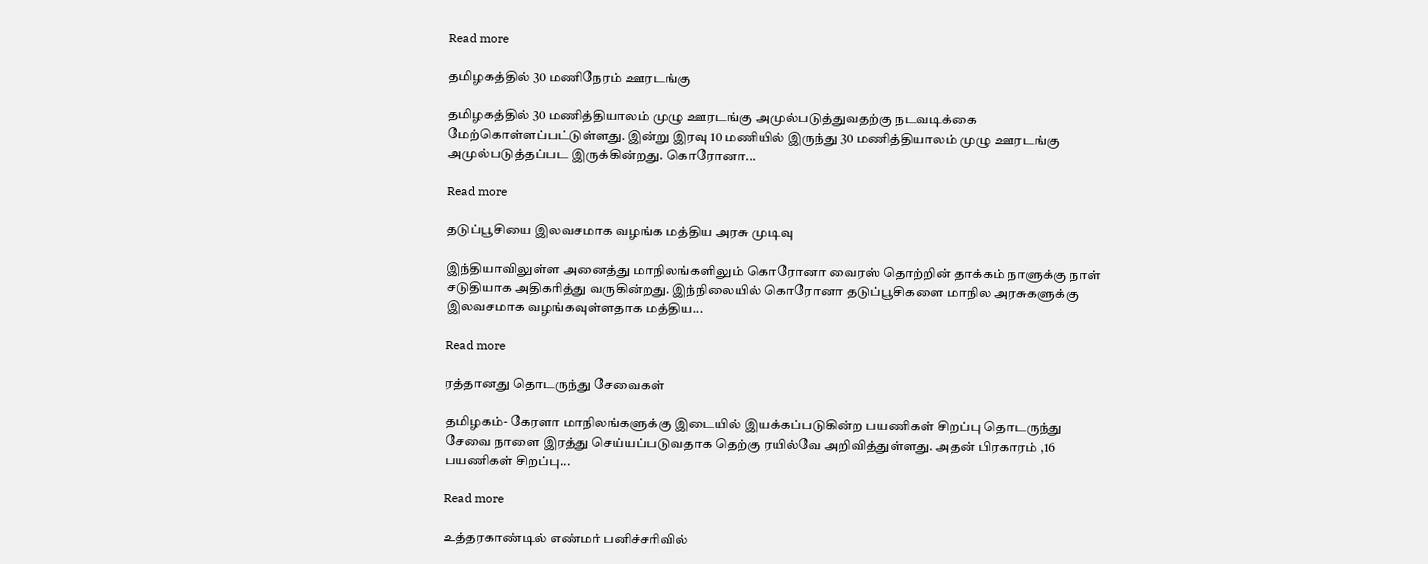Read more

தமிழகத்தில் 30 மணிநேரம் ஊரடங்கு

தமிழகத்தில் 30 மணித்தியாலம் முழு ஊரடங்கு அமுல்படுத்துவதற்கு நடவடிக்கை மேற்கொள்ளப்பட்டுள்ளது. இன்று இரவு 10 மணியில் இருந்து 30 மணித்தியாலம் முழு ஊரடங்கு அமுல்படுத்தப்பட இருக்கின்றது. கொரோனா...

Read more

தடுப்பூசியை இலவசமாக வழங்க மத்திய அரசு முடிவு

இந்தியாவிலுள்ள அனைத்து மாநிலங்களிலும் கொரோனா வைரஸ் தொற்றின் தாக்கம் நாளுக்கு நாள் சடுதியாக அதிகரித்து வருகின்றது. இந்நிலையில் கொரோனா தடுப்பூசிகளை மாநில அரசுகளுக்கு இலவசமாக வழங்கவுள்ளதாக மத்திய...

Read more

ரத்தானது தொடருந்து சேவைகள்

தமிழகம்- கேரளா மாநிலங்களுக்கு இடையில் இயக்கப்படுகின்ற பயணிகள் சிறப்பு தொடருந்து சேவை நாளை இரத்து செய்யப்படுவதாக தெற்கு ரயில்வே அறிவித்துள்ளது. அதன் பிரகாரம் ,16 பயணிகள் சிறப்பு...

Read more

உத்தரகாண்டில் எண்மர் பனிச்சரிவில்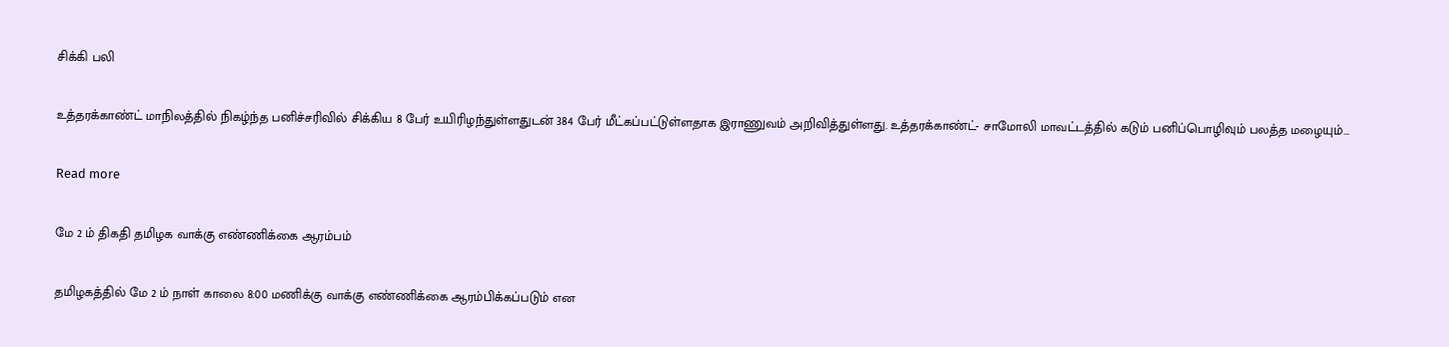சிக்கி பலி

உத்தரக்காண்ட் மாநிலத்தில் நிகழ்ந்த பனிச்சரிவில் சிக்கிய 8 பேர் உயிரிழந்துள்ளதுடன் 384 பேர் மீட்கப்பட்டுள்ளதாக இராணுவம் அறிவித்துள்ளது. உத்தரக்காண்ட்- சாமோலி மாவட்டத்தில் கடும் பனிப்பொழிவும் பலத்த மழையும்...

Read more

மே 2 ம் திகதி தமிழக வாக்கு எண்ணிக்கை ஆரம்பம்

தமிழகத்தில் மே 2 ம் நாள் காலை 8:00 மணிக்கு வாக்கு எண்ணிக்கை ஆரம்பிக்கப்படும் என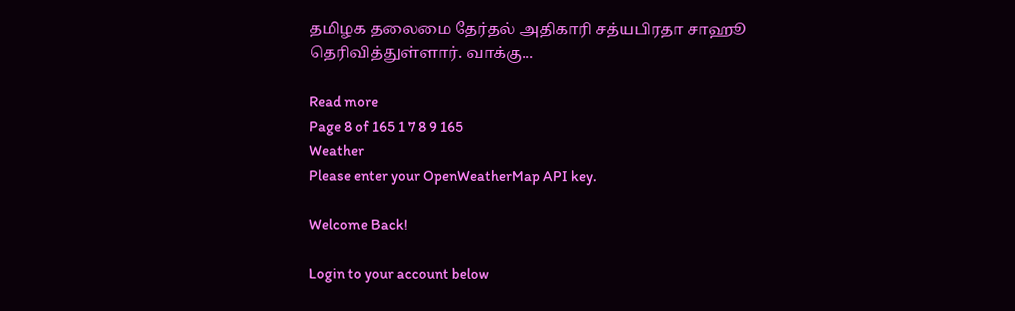தமிழக தலைமை தேர்தல் அதிகாரி சத்யபிரதா சாஹூ தெரிவித்துள்ளார். வாக்கு...

Read more
Page 8 of 165 1 7 8 9 165
Weather
Please enter your OpenWeatherMap API key.

Welcome Back!

Login to your account below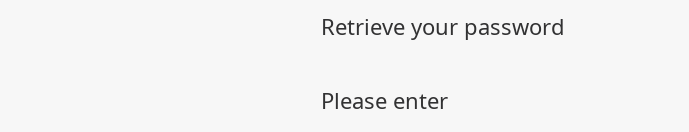Retrieve your password

Please enter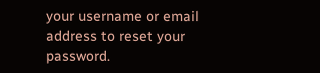your username or email address to reset your password.